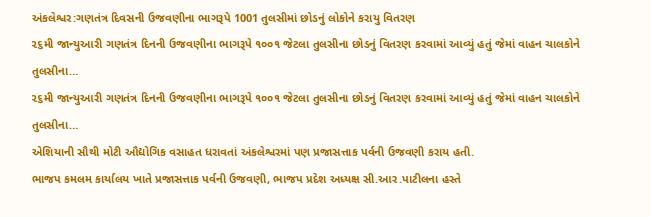અંકલેશ્વર:ગણતંત્ર દિવસની ઉજવણીના ભાગરૂપે 1001 તુલસીમાં છોડનું લોકોને કરાયુ વિતરણ
૨૬મી જાન્યુઆરી ગણતંત્ર દિનની ઉજવણીના ભાગરૂપે ૧૦૦૧ જેટલા તુલસીના છોડનું વિતરણ કરવામાં આવ્યું હતું જેમાં વાહન ચાલકોને તુલસીના…
૨૬મી જાન્યુઆરી ગણતંત્ર દિનની ઉજવણીના ભાગરૂપે ૧૦૦૧ જેટલા તુલસીના છોડનું વિતરણ કરવામાં આવ્યું હતું જેમાં વાહન ચાલકોને તુલસીના…
એશિયાની સૌથી મોટી ઔદ્યોગિક વસાહત ધરાવતાં અંકલેશ્વરમાં પણ પ્રજાસત્તાક પર્વની ઉજવણી કરાય હતી.
ભાજપ કમલમ કાર્યાલય ખાતે પ્રજાસત્તાક પર્વની ઉજવણી, ભાજપ પ્રદેશ અધ્યક્ષ સી.આર.પાટીલના હસ્તે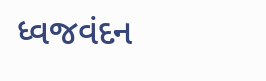ધ્વજવંદન